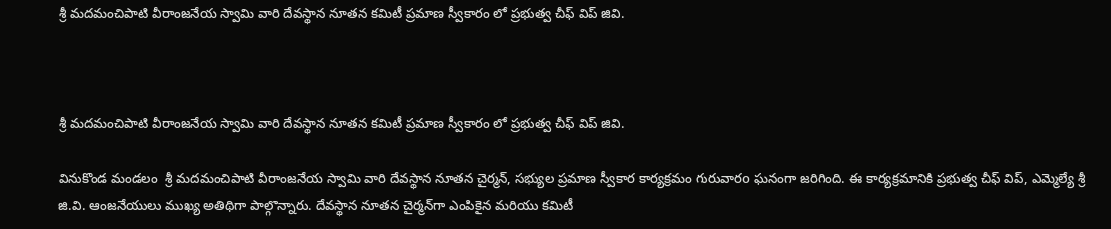శ్రీ మదమంచిపాటి వీరాంజనేయ స్వామి వారి దేవస్థాన నూతన కమిటీ ప్రమాణ స్వీకారం లో ప్రభుత్వ చీఫ్ విప్ జివి.



శ్రీ మదమంచిపాటి వీరాంజనేయ స్వామి వారి దేవస్థాన నూతన కమిటీ ప్రమాణ స్వీకారం లో ప్రభుత్వ చీఫ్ విప్ జివి.

వినుకొండ మండలం  శ్రీ మదమంచిపాటి వీరాంజనేయ స్వామి వారి దేవస్థాన నూతన చైర్మన్, సభ్యుల ప్రమాణ స్వీకార కార్యక్రమం గురువారo ఘనంగా జరిగింది. ఈ కార్యక్రమానికి ప్రభుత్వ చీఫ్ విప్, ఎమ్మెల్యే శ్రీ జి.వి. ఆంజనేయులు ముఖ్య అతిథిగా పాల్గొన్నారు. దేవస్థాన నూతన చైర్మన్‌గా ఎంపికైన మరియు కమిటీ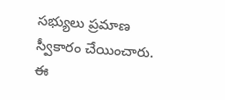సభ్యులు ప్రమాణ స్వీకారం చేయించారు. ఈ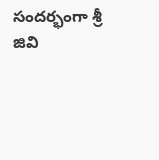సందర్భంగా శ్రీ జివి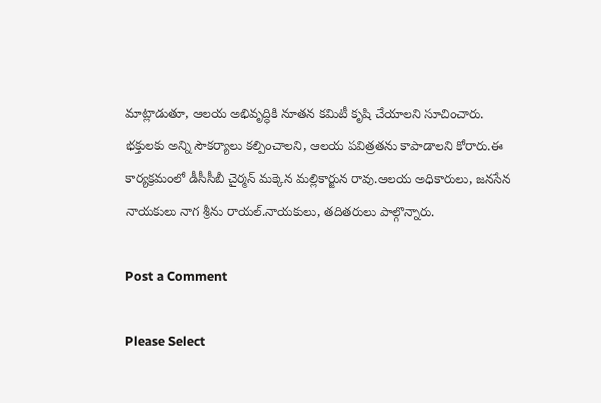మాట్లాడుతూ, ఆలయ అభివృద్ధికి నూతన కమిటీ కృషి చేయాలని సూచించారు. భక్తులకు అన్ని సౌకర్యాలు కల్పించాలని, ఆలయ పవిత్రతను కాపాడాలని కోరారు.ఈ కార్యక్రమంలో డీసీసీబీ చైర్మన్ మక్కెన మల్లికార్జున రావు.ఆలయ అధికారులు, జనసేన నాయకులు నాగ శ్రీను రాయల్.నాయకులు, తదితరులు పాల్గొన్నారు.

Post a Comment

Please Select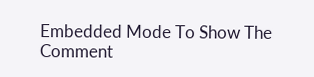Embedded Mode To Show The Comment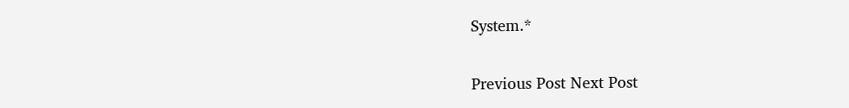System.*

Previous Post Next Post